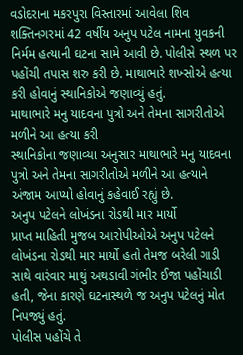વડોદરાના મકરપુરા વિસ્તારમાં આવેલા શિવ શક્તિનગરમાં 42 વર્ષીય અનુપ પટેલ નામના યુવકની નિર્મમ હત્યાની ઘટના સામે આવી છે. પોલીસે સ્થળ પર પહોંચી તપાસ શરુ કરી છે. માથાભારે શખ્સોએ હત્યા કરી હોવાનું સ્થાનિકોએ જણાવ્યું હતું.
માથાભારે મનુ યાદવના પુત્રો અને તેમના સાગરીતોએ મળીને આ હત્યા કરી
સ્થાનિકોના જણાવ્યા અનુસાર માથાભારે મનુ યાદવના પુત્રો અને તેમના સાગરીતોએ મળીને આ હત્યાને અંજામ આપ્યો હોવાનું કહેવાઈ રહ્યું છે.
અનુપ પટેલને લોખંડના રોડથી માર માર્યો
પ્રાપ્ત માહિતી મુજબ આરોપીઓએ અનુપ પટેલને લોખંડના રોડથી માર માર્યો હતો તેમજ બરેલી ગાડી સાથે વારંવાર માથું અથડાવી ગંભીર ઈજા પહોંચાડી હતી, જેના કારણે ઘટનાસ્થળે જ અનુપ પટેલનું મોત નિપજ્યું હતું.
પોલીસ પહોંચે તે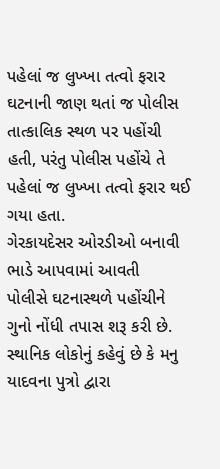પહેલાં જ લુખ્ખા તત્વો ફરાર
ઘટનાની જાણ થતાં જ પોલીસ તાત્કાલિક સ્થળ પર પહોંચી હતી, પરંતુ પોલીસ પહોંચે તે પહેલાં જ લુખ્ખા તત્વો ફરાર થઈ ગયા હતા.
ગેરકાયદેસર ઓરડીઓ બનાવી ભાડે આપવામાં આવતી
પોલીસે ઘટનાસ્થળે પહોંચીને ગુનો નોંધી તપાસ શરૂ કરી છે. સ્થાનિક લોકોનું કહેવું છે કે મનુ યાદવના પુત્રો દ્વારા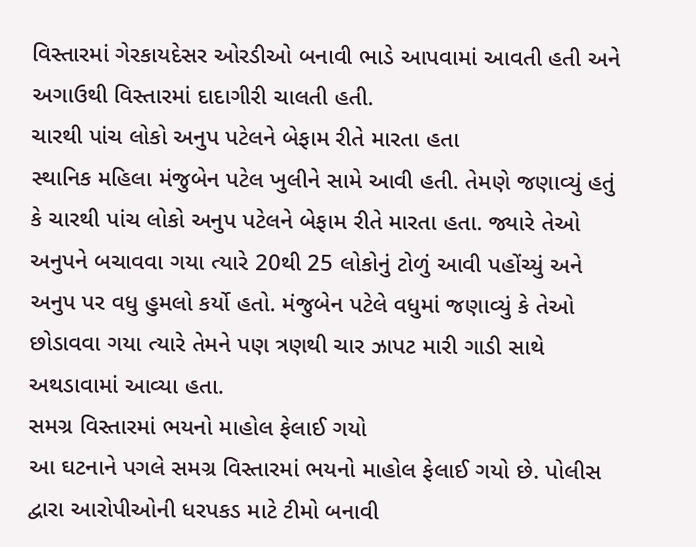વિસ્તારમાં ગેરકાયદેસર ઓરડીઓ બનાવી ભાડે આપવામાં આવતી હતી અને અગાઉથી વિસ્તારમાં દાદાગીરી ચાલતી હતી.
ચારથી પાંચ લોકો અનુપ પટેલને બેફામ રીતે મારતા હતા
સ્થાનિક મહિલા મંજુબેન પટેલ ખુલીને સામે આવી હતી. તેમણે જણાવ્યું હતું કે ચારથી પાંચ લોકો અનુપ પટેલને બેફામ રીતે મારતા હતા. જ્યારે તેઓ અનુપને બચાવવા ગયા ત્યારે 20થી 25 લોકોનું ટોળું આવી પહોંચ્યું અને અનુપ પર વધુ હુમલો કર્યો હતો. મંજુબેન પટેલે વધુમાં જણાવ્યું કે તેઓ છોડાવવા ગયા ત્યારે તેમને પણ ત્રણથી ચાર ઝાપટ મારી ગાડી સાથે અથડાવામાં આવ્યા હતા.
સમગ્ર વિસ્તારમાં ભયનો માહોલ ફેલાઈ ગયો
આ ઘટનાને પગલે સમગ્ર વિસ્તારમાં ભયનો માહોલ ફેલાઈ ગયો છે. પોલીસ દ્વારા આરોપીઓની ધરપકડ માટે ટીમો બનાવી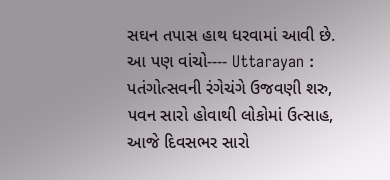સઘન તપાસ હાથ ધરવામાં આવી છે.
આ પણ વાંચો---- Uttarayan : પતંગોત્સવની રંગેચંગે ઉજવણી શરુ, પવન સારો હોવાથી લોકોમાં ઉત્સાહ, આજે દિવસભર સારો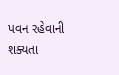પવન રહેવાની શક્યતા